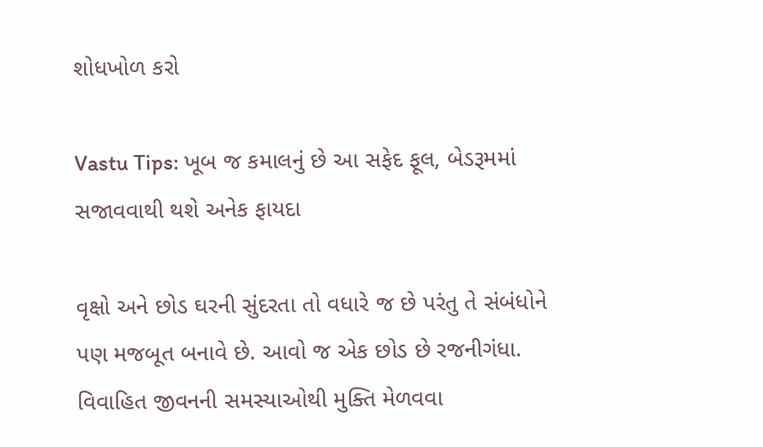શોધખોળ કરો

Vastu Tips: ખૂબ જ કમાલનું છે આ સફેદ ફૂલ, બેડરૂમમાં સજાવવાથી થશે અનેક ફાયદા

વૃક્ષો અને છોડ ઘરની સુંદરતા તો વધારે જ છે પરંતુ તે સંબંધોને પણ મજબૂત બનાવે છે. આવો જ એક છોડ છે રજનીગંધા. વિવાહિત જીવનની સમસ્યાઓથી મુક્તિ મેળવવા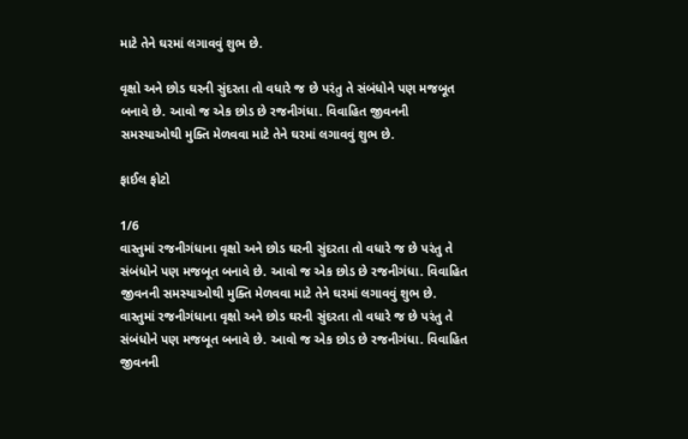માટે તેને ઘરમાં લગાવવું શુભ છે.

વૃક્ષો અને છોડ ઘરની સુંદરતા તો વધારે જ છે પરંતુ તે સંબંધોને પણ મજબૂત બનાવે છે. આવો જ એક છોડ છે રજનીગંધા. વિવાહિત જીવનની સમસ્યાઓથી મુક્તિ મેળવવા માટે તેને ઘરમાં લગાવવું શુભ છે.

ફાઈલ ફોટો

1/6
વાસ્તુમાં રજનીગંધાના વૃક્ષો અને છોડ ઘરની સુંદરતા તો વધારે જ છે પરંતુ તે સંબંધોને પણ મજબૂત બનાવે છે. આવો જ એક છોડ છે રજનીગંધા. વિવાહિત જીવનની સમસ્યાઓથી મુક્તિ મેળવવા માટે તેને ઘરમાં લગાવવું શુભ છે.
વાસ્તુમાં રજનીગંધાના વૃક્ષો અને છોડ ઘરની સુંદરતા તો વધારે જ છે પરંતુ તે સંબંધોને પણ મજબૂત બનાવે છે. આવો જ એક છોડ છે રજનીગંધા. વિવાહિત જીવનની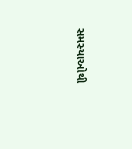સમસ્યાઓથી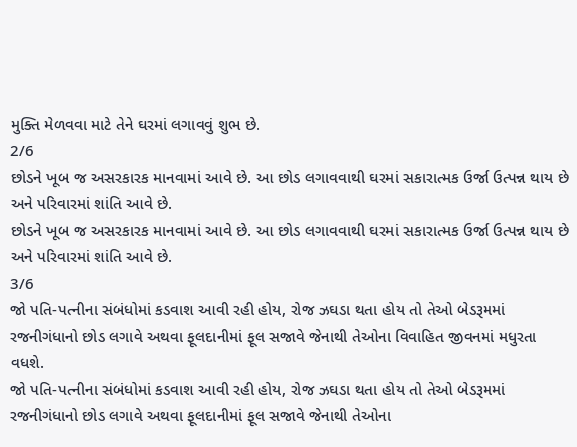મુક્તિ મેળવવા માટે તેને ઘરમાં લગાવવું શુભ છે.
2/6
છોડને ખૂબ જ અસરકારક માનવામાં આવે છે. આ છોડ લગાવવાથી ઘરમાં સકારાત્મક ઉર્જા ઉત્પન્ન થાય છે અને પરિવારમાં શાંતિ આવે છે.
છોડને ખૂબ જ અસરકારક માનવામાં આવે છે. આ છોડ લગાવવાથી ઘરમાં સકારાત્મક ઉર્જા ઉત્પન્ન થાય છે અને પરિવારમાં શાંતિ આવે છે.
3/6
જો પતિ-પત્નીના સંબંધોમાં કડવાશ આવી રહી હોય, રોજ ઝઘડા થતા હોય તો તેઓ બેડરૂમમાં રજનીગંધાનો છોડ લગાવે અથવા ફૂલદાનીમાં ફૂલ સજાવે જેનાથી તેઓના વિવાહિત જીવનમાં મધુરતા વધશે.
જો પતિ-પત્નીના સંબંધોમાં કડવાશ આવી રહી હોય, રોજ ઝઘડા થતા હોય તો તેઓ બેડરૂમમાં રજનીગંધાનો છોડ લગાવે અથવા ફૂલદાનીમાં ફૂલ સજાવે જેનાથી તેઓના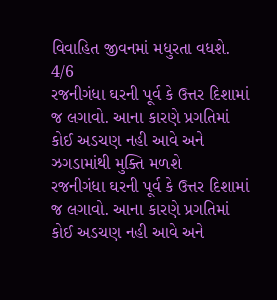વિવાહિત જીવનમાં મધુરતા વધશે.
4/6
રજનીગંધા ઘરની પૂર્વ કે ઉત્તર દિશામાં જ લગાવો. આના કારણે પ્રગતિમાં કોઈ અડચણ નહી આવે અને ઝગડામાંથી મુક્તિ મળશે
રજનીગંધા ઘરની પૂર્વ કે ઉત્તર દિશામાં જ લગાવો. આના કારણે પ્રગતિમાં કોઈ અડચણ નહી આવે અને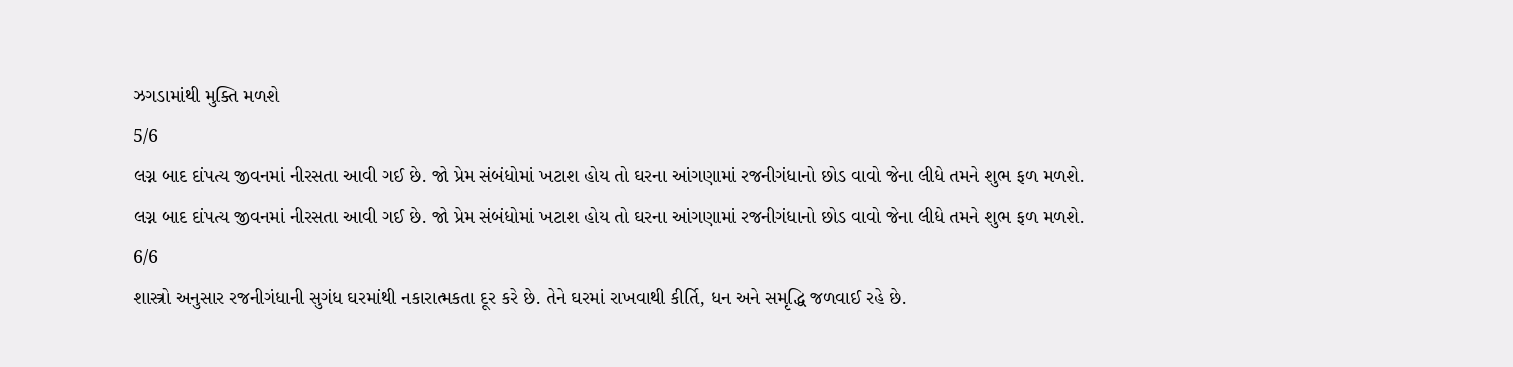ઝગડામાંથી મુક્તિ મળશે
5/6
લગ્ન બાદ દાંપત્ય જીવનમાં નીરસતા આવી ગઈ છે. જો પ્રેમ સંબંધોમાં ખટાશ હોય તો ઘરના આંગણામાં રજનીગંધાનો છોડ વાવો જેના લીધે તમને શુભ ફળ મળશે.
લગ્ન બાદ દાંપત્ય જીવનમાં નીરસતા આવી ગઈ છે. જો પ્રેમ સંબંધોમાં ખટાશ હોય તો ઘરના આંગણામાં રજનીગંધાનો છોડ વાવો જેના લીધે તમને શુભ ફળ મળશે.
6/6
શાસ્ત્રો અનુસાર રજનીગંધાની સુગંધ ઘરમાંથી નકારાત્મકતા દૂર કરે છે. તેને ઘરમાં રાખવાથી કીર્તિ, ધન અને સમૃદ્ધિ જળવાઈ રહે છે.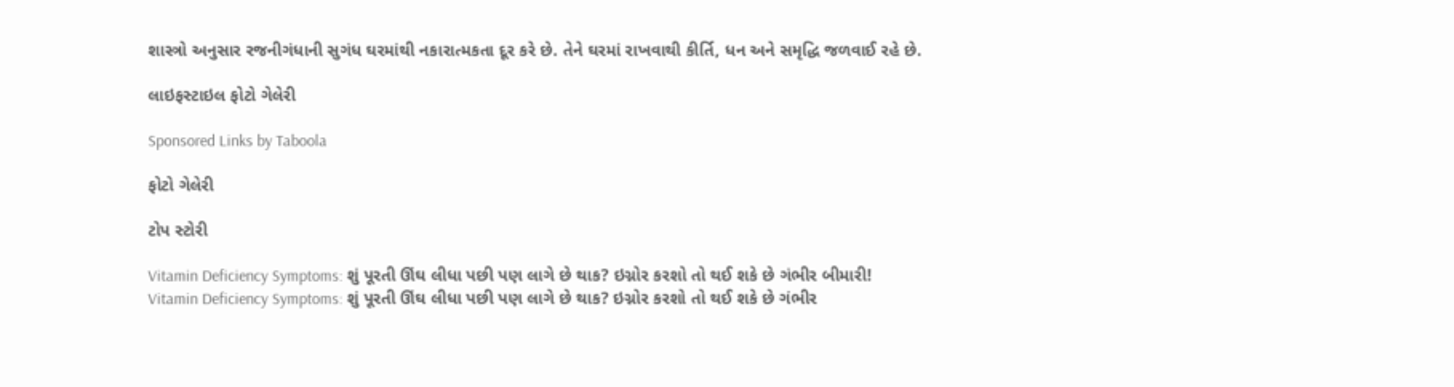શાસ્ત્રો અનુસાર રજનીગંધાની સુગંધ ઘરમાંથી નકારાત્મકતા દૂર કરે છે. તેને ઘરમાં રાખવાથી કીર્તિ, ધન અને સમૃદ્ધિ જળવાઈ રહે છે.

લાઇફસ્ટાઇલ ફોટો ગેલેરી

Sponsored Links by Taboola

ફોટો ગેલેરી

ટોપ સ્ટોરી

Vitamin Deficiency Symptoms: શું પૂરતી ઊંઘ લીધા પછી પણ લાગે છે થાક? ઇગ્નોર કરશો તો થઈ શકે છે ગંભીર બીમારી!
Vitamin Deficiency Symptoms: શું પૂરતી ઊંઘ લીધા પછી પણ લાગે છે થાક? ઇગ્નોર કરશો તો થઈ શકે છે ગંભીર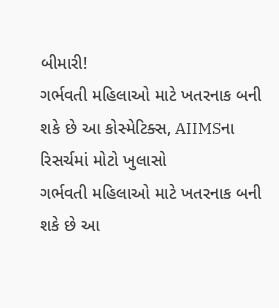બીમારી!
ગર્ભવતી મહિલાઓ માટે ખતરનાક બની શકે છે આ કોસ્મેટિક્સ, AIIMSના રિસર્ચમાં મોટો ખુલાસો
ગર્ભવતી મહિલાઓ માટે ખતરનાક બની શકે છે આ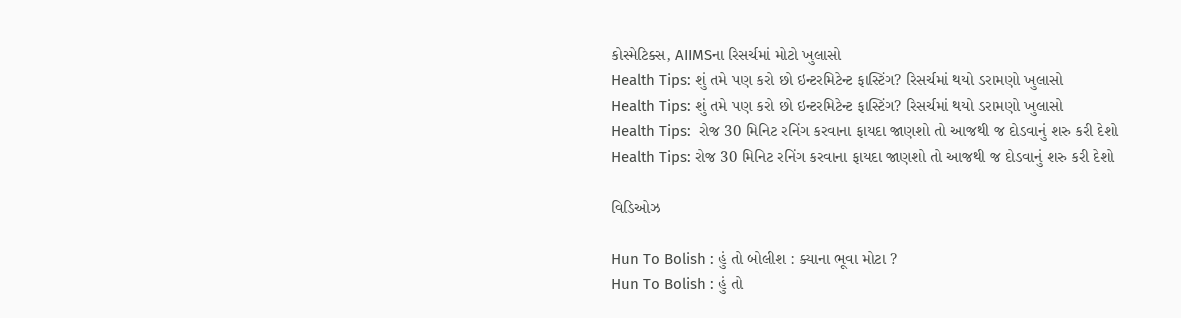કોસ્મેટિક્સ, AIIMSના રિસર્ચમાં મોટો ખુલાસો
Health Tips: શું તમે પણ કરો છો ઇન્ટરમિટેન્ટ ફાસ્ટિંગ? રિસર્ચમાં થયો ડરામણો ખુલાસો
Health Tips: શું તમે પણ કરો છો ઇન્ટરમિટેન્ટ ફાસ્ટિંગ? રિસર્ચમાં થયો ડરામણો ખુલાસો
Health Tips:  રોજ 30 મિનિટ રનિંગ કરવાના ફાયદા જાણશો તો આજથી જ દોડવાનું શરુ કરી દેશો
Health Tips: રોજ 30 મિનિટ રનિંગ કરવાના ફાયદા જાણશો તો આજથી જ દોડવાનું શરુ કરી દેશો

વિડિઓઝ

Hun To Bolish : હું તો બોલીશ : ક્યાના ભૂવા મોટા ?
Hun To Bolish : હું તો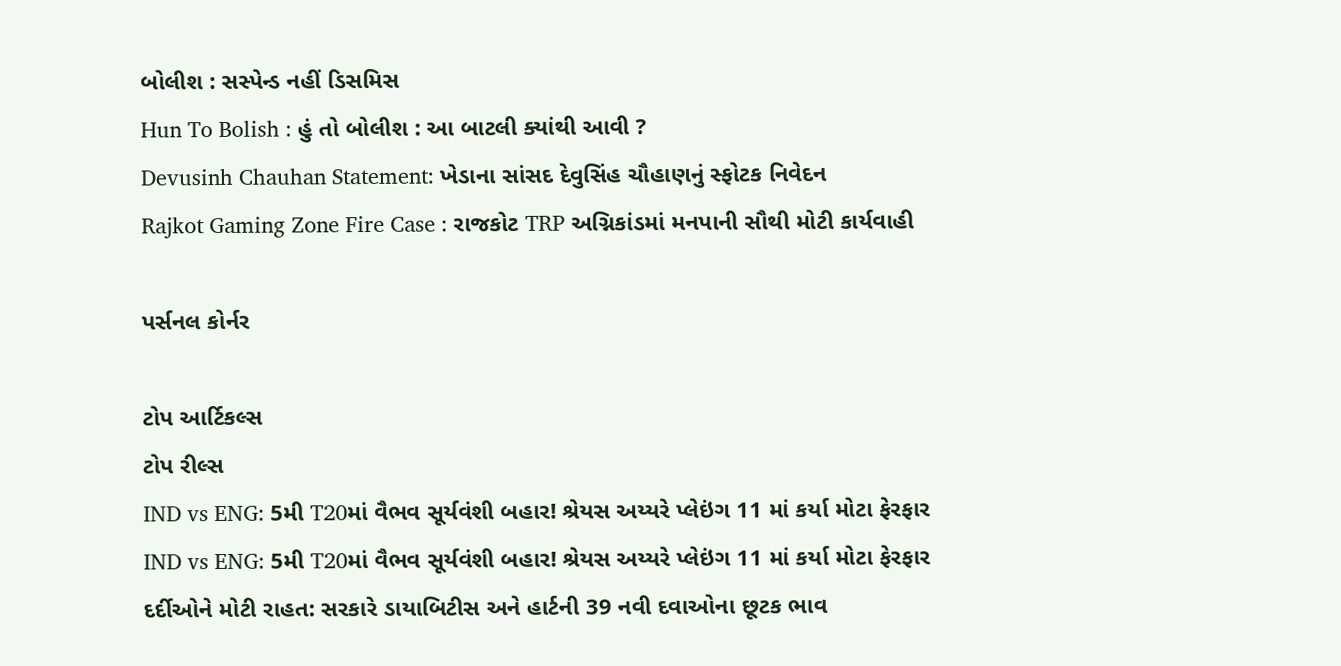બોલીશ : સસ્પેન્ડ નહીં ડિસમિસ
Hun To Bolish : હું તો બોલીશ : આ બાટલી ક્યાંથી આવી ?
Devusinh Chauhan Statement: ખેડાના સાંસદ દેવુસિંહ ચૌહાણનું સ્ફોટક નિવેદન
Rajkot Gaming Zone Fire Case : રાજકોટ TRP અગ્નિકાંડમાં મનપાની સૌથી મોટી કાર્યવાહી

પર્સનલ કોર્નર

ટોપ આર્ટિકલ્સ
ટોપ રીલ્સ
IND vs ENG: 5મી T20માં વૈભવ સૂર્યવંશી બહાર! શ્રેયસ અય્યરે પ્લેઇંગ 11 માં કર્યા મોટા ફેરફાર
IND vs ENG: 5મી T20માં વૈભવ સૂર્યવંશી બહાર! શ્રેયસ અય્યરે પ્લેઇંગ 11 માં કર્યા મોટા ફેરફાર
દર્દીઓને મોટી રાહત: સરકારે ડાયાબિટીસ અને હાર્ટની 39 નવી દવાઓના છૂટક ભાવ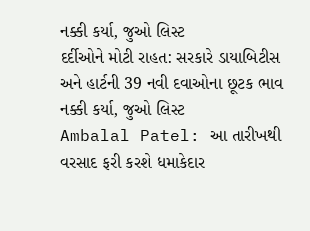નક્કી કર્યા, જુઓ લિસ્ટ
દર્દીઓને મોટી રાહત: સરકારે ડાયાબિટીસ અને હાર્ટની 39 નવી દવાઓના છૂટક ભાવ નક્કી કર્યા, જુઓ લિસ્ટ
Ambalal Patel: આ તારીખથી વરસાદ ફરી કરશે ધમાકેદાર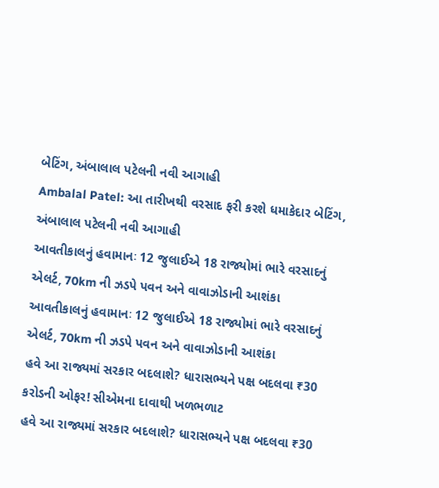બેટિંગ, અંબાલાલ પટેલની નવી આગાહી
Ambalal Patel: આ તારીખથી વરસાદ ફરી કરશે ધમાકેદાર બેટિંગ, અંબાલાલ પટેલની નવી આગાહી
આવતીકાલનું હવામાનઃ 12 જુલાઈએ 18 રાજ્યોમાં ભારે વરસાદનું એલર્ટ, 70km ની ઝડપે પવન અને વાવાઝોડાની આશંકા
આવતીકાલનું હવામાનઃ 12 જુલાઈએ 18 રાજ્યોમાં ભારે વરસાદનું એલર્ટ, 70km ની ઝડપે પવન અને વાવાઝોડાની આશંકા
હવે આ રાજ્યમાં સરકાર બદલાશે? ધારાસભ્યને પક્ષ બદલવા ₹30 કરોડની ઓફર! સીએમના દાવાથી ખળભળાટ
હવે આ રાજ્યમાં સરકાર બદલાશે? ધારાસભ્યને પક્ષ બદલવા ₹30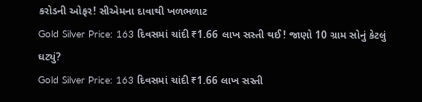કરોડની ઓફર! સીએમના દાવાથી ખળભળાટ
Gold Silver Price: 163 દિવસમાં ચાંદી ₹1.66 લાખ સસ્તી થઈ! જાણો 10 ગ્રામ સોનું કેટલું ઘટ્યું?
Gold Silver Price: 163 દિવસમાં ચાંદી ₹1.66 લાખ સસ્તી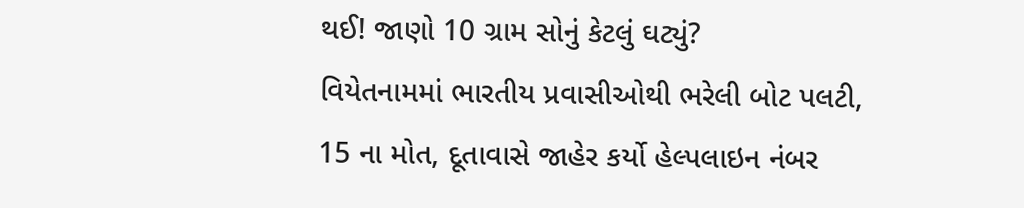થઈ! જાણો 10 ગ્રામ સોનું કેટલું ઘટ્યું?
વિયેતનામમાં ભારતીય પ્રવાસીઓથી ભરેલી બોટ પલટી, 15 ના મોત, દૂતાવાસે જાહેર કર્યો હેલ્પલાઇન નંબર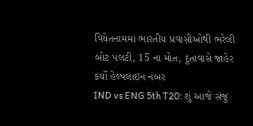વિયેતનામમાં ભારતીય પ્રવાસીઓથી ભરેલી બોટ પલટી, 15 ના મોત, દૂતાવાસે જાહેર કર્યો હેલ્પલાઇન નંબર
IND vs ENG 5th T20: શું આજે સંજુ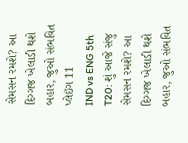સેમસન રમશે? આ દિગ્ગજ ખેલાડી થશે બહાર, જુઓ સંભવિત પ્લેઇંગ 11
IND vs ENG 5th T20: શું આજે સંજુ સેમસન રમશે? આ દિગ્ગજ ખેલાડી થશે બહાર, જુઓ સંભવિત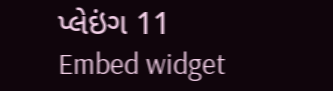પ્લેઇંગ 11
Embed widget